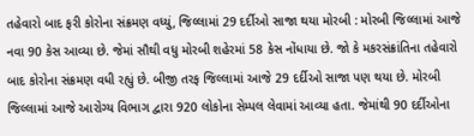તહેવારો બાદ ફરી કોરોના સંક્રમણ વધ્યું, જિલ્લામાં 29 દર્દીઓ સાજા થયા મોરબી : મોરબી જિલ્લામાં આજે નવા 90 કેસ આવ્યા છે. જેમાં સૌથી વધુ મોરબી શહેરમાં 58 કેસ નોંધાયા છે. જો કે મકરસંક્રાંતિના તહેવારો બાદ કોરોના સંક્રમણ વધી રહ્યું છે. બીજી તરફ જિલ્લામાં આજે 29 દર્દીઓ સાજા પણ થયા છે. મોરબી જિલ્લામાં આજે આરોગ્ય વિભાગ દ્વારા 920 લોકોના સેમ્પલ લેવામાં આવ્યા હતા. જેમાંથી 90 દર્દીઓના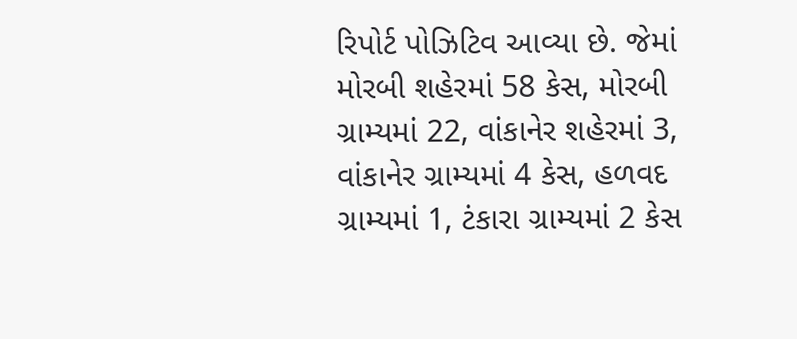રિપોર્ટ પોઝિટિવ આવ્યા છે. જેમાં મોરબી શહેરમાં 58 કેસ, મોરબી ગ્રામ્યમાં 22, વાંકાનેર શહેરમાં 3, વાંકાનેર ગ્રામ્યમાં 4 કેસ, હળવદ ગ્રામ્યમાં 1, ટંકારા ગ્રામ્યમાં 2 કેસ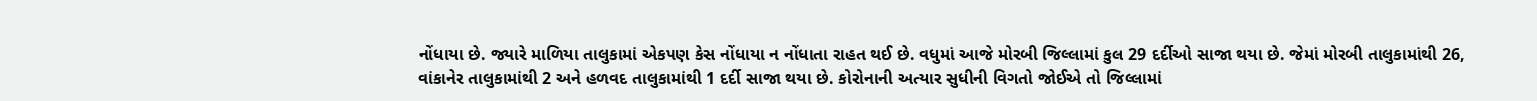નોંધાયા છે. જ્યારે માળિયા તાલુકામાં એકપણ કેસ નોંધાયા ન નોંધાતા રાહત થઈ છે. વધુમાં આજે મોરબી જિલ્લામાં કુલ 29 દર્દીઓ સાજા થયા છે. જેમાં મોરબી તાલુકામાંથી 26, વાંકાનેર તાલુકામાંથી 2 અને હળવદ તાલુકામાંથી 1 દર્દી સાજા થયા છે. કોરોનાની અત્યાર સુધીની વિગતો જોઈએ તો જિલ્લામાં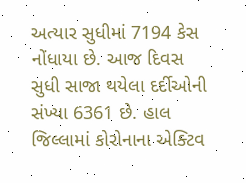અત્યાર સુધીમાં 7194 કેસ નોંધાયા છે. આજ દિવસ સુધી સાજા થયેલા દર્દીઓની સંખ્યા 6361 છે. હાલ જિલ્લામાં કોરોનાના એક્ટિવ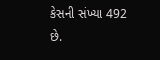કેસની સંખ્યા 492 છે.